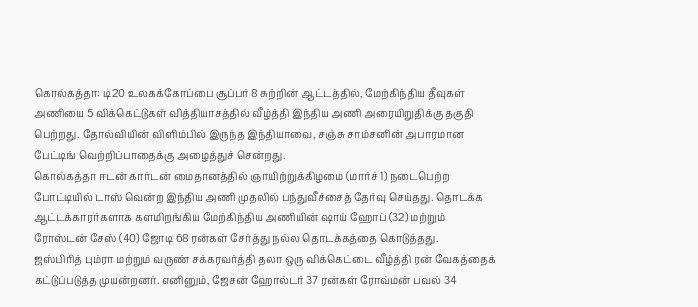கொல்கத்தா: டி20 உலகக்கோப்பை சூப்பர் 8 சுற்றின் ஆட்டத்தில், மேற்கிந்திய தீவுகள் அணியை 5 விக்கெட்டுகள் வித்தியாசத்தில் வீழ்த்தி இந்திய அணி அரையிறுதிக்கு தகுதி பெற்றது. தோல்வியின் விளிம்பில் இருந்த இந்தியாவை, சஞ்சு சாம்சனின் அபாரமான பேட்டிங் வெற்றிப்பாதைக்கு அழைத்துச் சென்றது.
கொல்கத்தா ஈடன் கார்டன் மைதானத்தில் ஞாயிற்றுக்கிழமை (மார்ச் 1) நடைபெற்ற போட்டியில் டாஸ் வென்ற இந்திய அணி முதலில் பந்துவீச்சைத் தேர்வு செய்தது. தொடக்க ஆட்டக்காரர்களாக களமிறங்கிய மேற்கிந்திய அணியின் ஷாய் ஹோப் (32) மற்றும் ரோஸ்டன் சேஸ் (40) ஜோடி 68 ரன்கள் சேர்த்து நல்ல தொடக்கத்தை கொடுத்தது.
ஜஸ்பிரித் பும்ரா மற்றும் வருண் சக்கரவர்த்தி தலா ஒரு விக்கெட்டை வீழ்த்தி ரன் வேகத்தைக் கட்டுப்படுத்த முயன்றனர். எனினும், ஜேசன் ஹோல்டர் 37 ரன்கள் ரோவ்மன் பவல் 34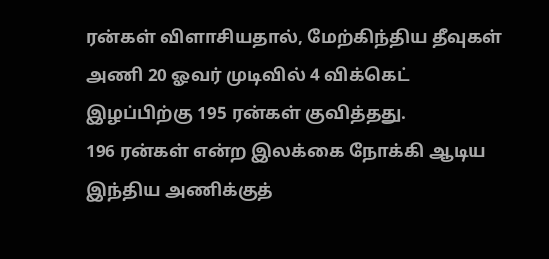ரன்கள் விளாசியதால், மேற்கிந்திய தீவுகள் அணி 20 ஓவர் முடிவில் 4 விக்கெட் இழப்பிற்கு 195 ரன்கள் குவித்தது.
196 ரன்கள் என்ற இலக்கை நோக்கி ஆடிய இந்திய அணிக்குத்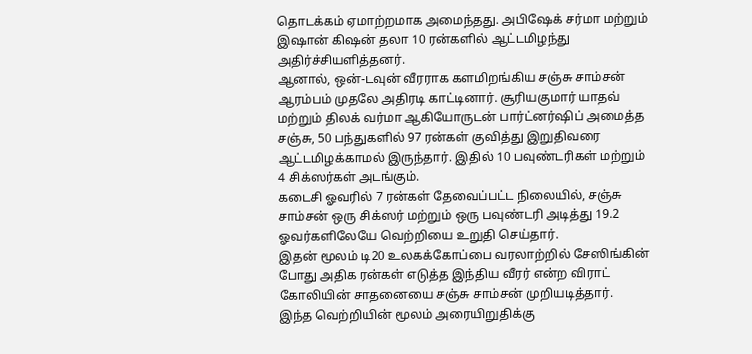தொடக்கம் ஏமாற்றமாக அமைந்தது. அபிஷேக் சர்மா மற்றும் இஷான் கிஷன் தலா 10 ரன்களில் ஆட்டமிழந்து அதிர்ச்சியளித்தனர்.
ஆனால், ஒன்-டவுன் வீரராக களமிறங்கிய சஞ்சு சாம்சன் ஆரம்பம் முதலே அதிரடி காட்டினார். சூரியகுமார் யாதவ் மற்றும் திலக் வர்மா ஆகியோருடன் பார்ட்னர்ஷிப் அமைத்த சஞ்சு, 50 பந்துகளில் 97 ரன்கள் குவித்து இறுதிவரை ஆட்டமிழக்காமல் இருந்தார். இதில் 10 பவுண்டரிகள் மற்றும் 4 சிக்ஸர்கள் அடங்கும்.
கடைசி ஓவரில் 7 ரன்கள் தேவைப்பட்ட நிலையில், சஞ்சு சாம்சன் ஒரு சிக்ஸர் மற்றும் ஒரு பவுண்டரி அடித்து 19.2 ஓவர்களிலேயே வெற்றியை உறுதி செய்தார்.
இதன் மூலம் டி20 உலகக்கோப்பை வரலாற்றில் சேஸிங்கின் போது அதிக ரன்கள் எடுத்த இந்திய வீரர் என்ற விராட் கோலியின் சாதனையை சஞ்சு சாம்சன் முறியடித்தார்.
இந்த வெற்றியின் மூலம் அரையிறுதிக்கு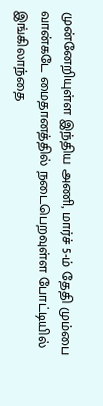முன்னேறியுள்ள இந்திய அணி, மார்ச் 5-ம் தேதி மும்பை வான்கடே மைதானத்தில் நடைபெறவுள்ள போட்டியில் இங்கிலாந்தை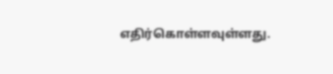எதிர்கொள்ளவுள்ளது.